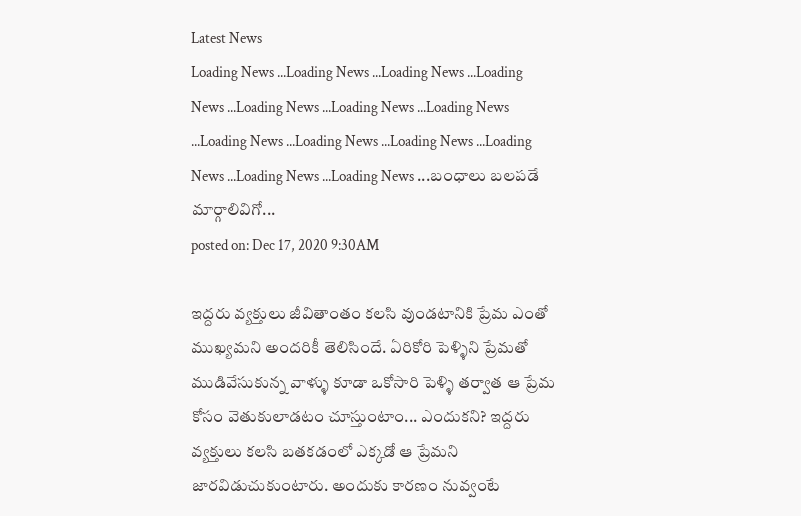Latest News
Loading News ...Loading News ...Loading News ...Loading News ...Loading News ...Loading News ...Loading News ...Loading News ...Loading News ...Loading News ...Loading News ...Loading News ...Loading News ...బంధాలు బలపడే మార్గాలివిగో...
posted on: Dec 17, 2020 9:30AM

ఇద్దరు వ్యక్తులు జీవితాంతం కలసి వుండటానికి ప్రేమ ఎంతో ముఖ్యమని అందరికీ తెలిసిందే. ఏరికోరి పెళ్ళిని ప్రేమతో ముడివేసుకున్న వాళ్ళు కూడా ఒకోసారి పెళ్ళి తర్వాత ఆ ప్రేమ కోసం వెతుకులాడటం చూస్తుంటాం... ఎందుకని? ఇద్దరు వ్యక్తులు కలసి బతకడంలో ఎక్కడో ఆ ప్రేమని జారవిడుచుకుంటారు. అందుకు కారణం నువ్వంటే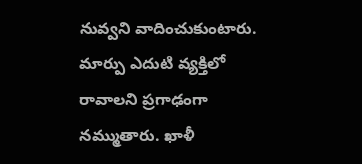నువ్వని వాదించుకుంటారు. మార్పు ఎదుటి వ్యక్తిలో రావాలని ప్రగాఢంగా నమ్ముతారు. ఖాళీ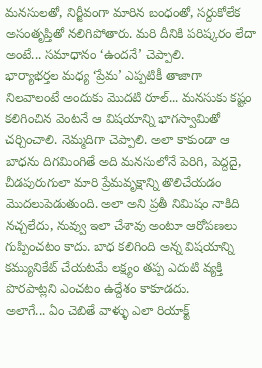మనసులతో, నిర్జీవంగా మారిన బంధంతో, సర్దుకోలేక అసంతృప్తితో నలిగిపోతారు. మరి దీనికి పరిష్కరం లేదా అంటే... సమాధానం ‘ఉందనే’ చెప్పాలి.
భార్యాభర్తల మధ్య ‘ప్రేమ’ ఎప్పటికీ తాజాగా నిలవాలంటే అందుకు మొదటి రూల్... మనసుకు కష్టం కలిగించిన వెంటనే ఆ విషయాన్ని భాగస్వామితో చర్చించాలి. నెమ్మదిగా చెప్పాలి. అలా కాకుండా ఆ బాధను దిగమింగితే అది మనసులోనే పెరిగి, పెద్దదై, చీడపురుగులా మారి ప్రేమవృక్షాన్ని తొలిచేయడం మొదలుపెడుతుంది. అలా అని ప్రతీ నిమిషం నాకిది నచ్చలేదు, నువ్వు ఇలా చేశావు అంటూ ఆరోపణలు గుప్పించటం కాదు. బాధ కలిగింది అన్న విషయాన్ని కమ్యునికేట్ చేయటమే లక్ష్యం తప్ప ఎదుటి వ్యక్తి పొరపాట్లని ఎంచటం ఉద్దేశం కాకూడదు.
అలాగే... ఏం చెబితే వాళ్ళు ఎలా రియాక్ట్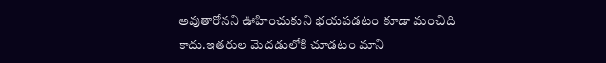అవుతారోనని ఊహించుకుని భయపడటం కూడా మంచిది కాదు.ఇతరుల మెదడులోకి చూడటం మాని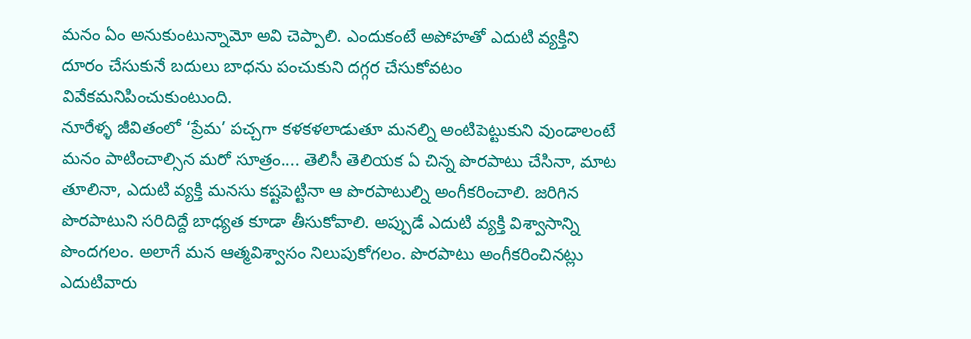మనం ఏం అనుకుంటున్నామో అవి చెప్పాలి. ఎందుకంటే అపోహతో ఎదుటి వ్యక్తిని దూరం చేసుకునే బదులు బాధను పంచుకుని దగ్గర చేసుకోవటం వివేకమనిపించుకుంటుంది.
నూరేళ్ళ జీవితంలో ‘ప్రేమ’ పచ్చగా కళకళలాడుతూ మనల్ని అంటిపెట్టుకుని వుండాలంటే మనం పాటించాల్సిన మరో సూత్రం.... తెలిసీ తెలియక ఏ చిన్న పొరపాటు చేసినా, మాట తూలినా, ఎదుటి వ్యక్తి మనసు కష్టపెట్టినా ఆ పొరపాటుల్ని అంగీకరించాలి. జరిగిన పొరపాటుని సరిదిద్దే బాధ్యత కూడా తీసుకోవాలి. అప్పుడే ఎదుటి వ్యక్తి విశ్వాసాన్ని పొందగలం. అలాగే మన ఆత్మవిశ్వాసం నిలుపుకోగలం. పొరపాటు అంగీకరించినట్లు ఎదుటివారు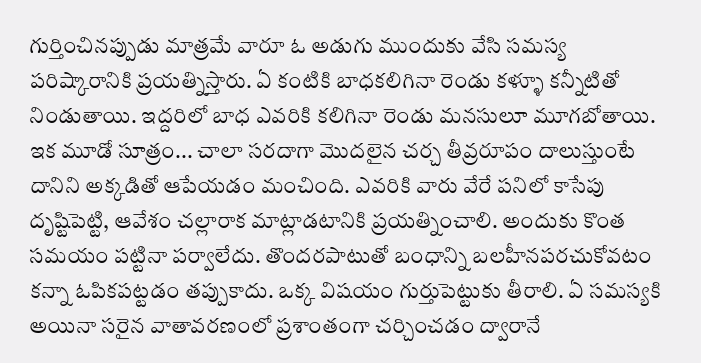గుర్తించినప్పుడు మాత్రమే వారూ ఓ అడుగు ముందుకు వేసి సమస్య పరిష్కారానికి ప్రయత్నిస్తారు. ఏ కంటికి బాధకలిగినా రెండు కళ్ళూ కన్నీటితో నిండుతాయి. ఇద్దరిలో బాధ ఎవరికి కలిగినా రెండు మనసులూ మూగబోతాయి.
ఇక మూడో సూత్రం... చాలా సరదాగా మొదలైన చర్చ తీవ్రరూపం దాలుస్తుంటే దానిని అక్కడితో ఆపేయడం మంచింది. ఎవరికి వారు వేరే పనిలో కాసేపు దృష్టిపెట్టి, ఆవేశం చల్లారాక మాట్లాడటానికి ప్రయత్నించాలి. అందుకు కొంత సమయం పట్టినా పర్వాలేదు. తొందరపాటుతో బంధాన్ని బలహీనపరచుకోవటం కన్నా ఓపికపట్టడం తప్పుకాదు. ఒక్క విషయం గుర్తుపెట్టుకు తీరాలి. ఏ సమస్యకి అయినా సరైన వాతావరణంలో ప్రశాంతంగా చర్చించడం ద్వారానే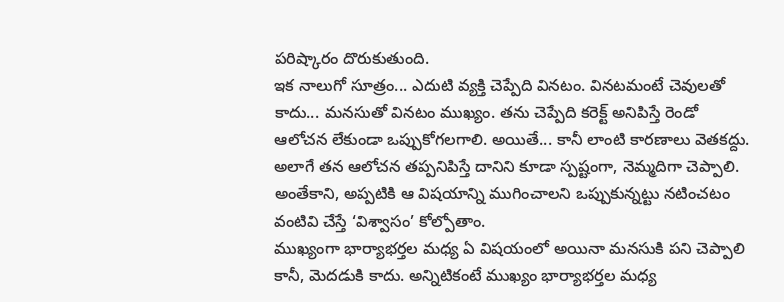పరిష్కారం దొరుకుతుంది.
ఇక నాలుగో సూత్రం... ఎదుటి వ్యక్తి చెప్పేది వినటం. వినటమంటే చెవులతో కాదు... మనసుతో వినటం ముఖ్యం. తను చెప్పేది కరెక్ట్ అనిపిస్తే రెండో ఆలోచన లేకుండా ఒప్పుకోగలగాలి. అయితే... కానీ లాంటి కారణాలు వెతకద్దు. అలాగే తన ఆలోచన తప్పనిపిస్తే దానిని కూడా స్పష్టంగా, నెమ్మదిగా చెప్పాలి. అంతేకాని, అప్పటికి ఆ విషయాన్ని ముగించాలని ఒప్పుకున్నట్టు నటించటం వంటివి చేస్తే ‘విశ్వాసం’ కోల్పోతాం.
ముఖ్యంగా భార్యాభర్తల మధ్య ఏ విషయంలో అయినా మనసుకి పని చెప్పాలి కానీ, మెదడుకి కాదు. అన్నిటికంటే ముఖ్యం భార్యాభర్తల మధ్య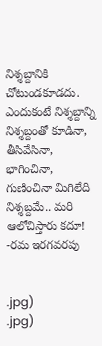నిశ్శబ్దానికి చోటుండకూడదు. ఎందుకంటే నిశ్శబ్దాన్ని నిశ్శబ్దంతో కూడినా, తీసివేసినా, భాగించినా, గుణించినా మిగిలేది నిశ్శబ్దమే.. మరి ఆలోచిస్తారు కదూ!
-రమ ఇరగవరపు


.jpg)
.jpg)